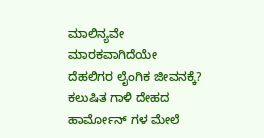ಮಾಲಿನ್ಯವೇ ಮಾರಕವಾಗಿದೆಯೇ ದೆಹಲಿಗರ ಲೈಂಗಿಕ ಜೀವನಕ್ಕೆ?
ಕಲುಷಿತ ಗಾಳಿ ದೇಹದ ಹಾರ್ಮೋನ್ ಗಳ ಮೇಲೆ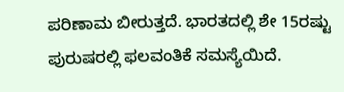ಪರಿಣಾಮ ಬೀರುತ್ತದೆ. ಭಾರತದಲ್ಲಿ ಶೇ 15ರಷ್ಟು ಪುರುಷರಲ್ಲಿ ಫಲವಂತಿಕೆ ಸಮಸ್ಯೆಯಿದೆ.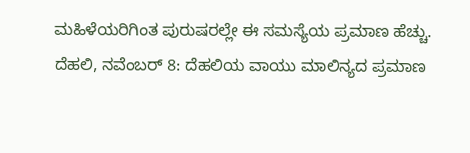ಮಹಿಳೆಯರಿಗಿಂತ ಪುರುಷರಲ್ಲೇ ಈ ಸಮಸ್ಯೆಯ ಪ್ರಮಾಣ ಹೆಚ್ಚು.
ದೆಹಲಿ, ನವೆಂಬರ್ 8: ದೆಹಲಿಯ ವಾಯು ಮಾಲಿನ್ಯದ ಪ್ರಮಾಣ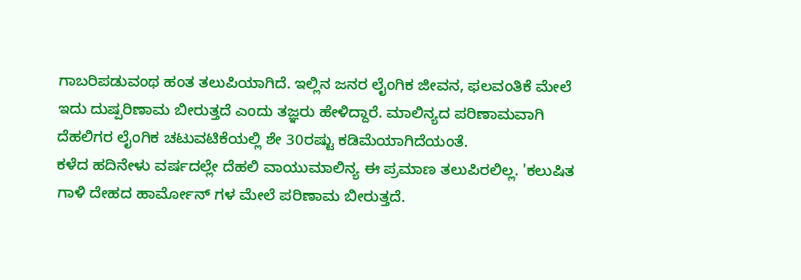ಗಾಬರಿಪಡುವಂಥ ಹಂತ ತಲುಪಿಯಾಗಿದೆ. ಇಲ್ಲಿನ ಜನರ ಲೈಂಗಿಕ ಜೀವನ, ಫಲವಂತಿಕೆ ಮೇಲೆ ಇದು ದುಷ್ಪರಿಣಾಮ ಬೀರುತ್ತದೆ ಎಂದು ತಜ್ಞರು ಹೇಳಿದ್ದಾರೆ. ಮಾಲಿನ್ಯದ ಪರಿಣಾಮವಾಗಿ ದೆಹಲಿಗರ ಲೈಂಗಿಕ ಚಟುವಟಿಕೆಯಲ್ಲಿ ಶೇ 30ರಷ್ಟು ಕಡಿಮೆಯಾಗಿದೆಯಂತೆ.
ಕಳೆದ ಹದಿನೇಳು ವರ್ಷದಲ್ಲೇ ದೆಹಲಿ ವಾಯುಮಾಲಿನ್ಯ ಈ ಪ್ರಮಾಣ ತಲುಪಿರಲಿಲ್ಲ. 'ಕಲುಷಿತ ಗಾಳಿ ದೇಹದ ಹಾರ್ಮೋನ್ ಗಳ ಮೇಲೆ ಪರಿಣಾಮ ಬೀರುತ್ತದೆ.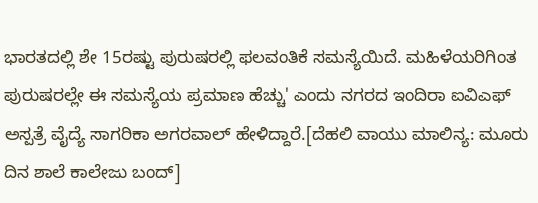ಭಾರತದಲ್ಲಿ ಶೇ 15ರಷ್ಟು ಪುರುಷರಲ್ಲಿ ಫಲವಂತಿಕೆ ಸಮಸ್ಯೆಯಿದೆ. ಮಹಿಳೆಯರಿಗಿಂತ ಪುರುಷರಲ್ಲೇ ಈ ಸಮಸ್ಯೆಯ ಪ್ರಮಾಣ ಹೆಚ್ಚು' ಎಂದು ನಗರದ ಇಂದಿರಾ ಐವಿಎಫ್ ಅಸ್ಪತ್ರೆ ವೈದ್ಯೆ ಸಾಗರಿಕಾ ಅಗರವಾಲ್ ಹೇಳಿದ್ದಾರೆ.[ದೆಹಲಿ ವಾಯು ಮಾಲಿನ್ಯ: ಮೂರು ದಿನ ಶಾಲೆ ಕಾಲೇಜು ಬಂದ್]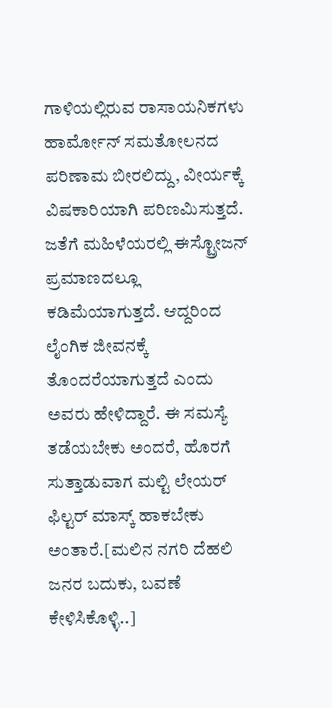ಗಾಳಿಯಲ್ಲಿರುವ ರಾಸಾಯನಿಕಗಳು ಹಾರ್ಮೋನ್ ಸಮತೋಲನದ ಪರಿಣಾಮ ಬೀರಲಿದ್ದು, ವೀರ್ಯಕ್ಕೆ ವಿಷಕಾರಿಯಾಗಿ ಪರಿಣಮಿಸುತ್ತದೆ. ಜತೆಗೆ ಮಹಿಳೆಯರಲ್ಲಿ ಈಸ್ಟ್ರೋಜನ್ ಪ್ರಮಾಣದಲ್ಲೂ ಕಡಿಮೆಯಾಗುತ್ತದೆ. ಆದ್ದರಿಂದ ಲೈಂಗಿಕ ಜೀವನಕ್ಕೆ ತೊಂದರೆಯಾಗುತ್ತದೆ ಎಂದು ಅವರು ಹೇಳಿದ್ದಾರೆ. ಈ ಸಮಸ್ಯೆ ತಡೆಯಬೇಕು ಅಂದರೆ, ಹೊರಗೆ ಸುತ್ತಾಡುವಾಗ ಮಲ್ಟಿ ಲೇಯರ್ ಫಿಲ್ಟರ್ ಮಾಸ್ಕ್ ಹಾಕಬೇಕು ಅಂತಾರೆ.[ಮಲಿನ ನಗರಿ ದೆಹಲಿ ಜನರ ಬದುಕು, ಬವಣೆ ಕೇಳಿಸಿಕೊಳ್ಳಿ..]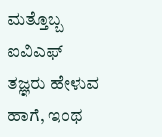ಮತ್ತೊಬ್ಬ ಐವಿಎಫ್ ತಜ್ಞರು ಹೇಳುವ ಹಾಗೆ, ಇಂಥ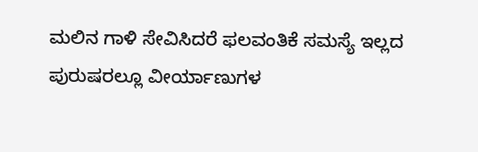ಮಲಿನ ಗಾಳಿ ಸೇವಿಸಿದರೆ ಫಲವಂತಿಕೆ ಸಮಸ್ಯೆ ಇಲ್ಲದ ಪುರುಷರಲ್ಲೂ ವೀರ್ಯಾಣುಗಳ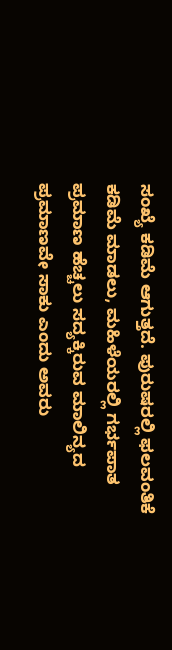ಸಂಖ್ಯೆ ಕಡಿಮೆ ಆಗುತ್ತದೆ. ಪುರುಷರಲ್ಲಿ ಫಲವಂತಿಕೆ ಕಡಿಮೆ ಮಾಡಲು, ಮಹಿಳೆಯರಲ್ಲಿ ಗರ್ಭಪಾತ ಪ್ರಮಾಣ ಹೆಚ್ಚಲು ಸದ್ಯಕ್ಕಿರುವ ಮಾಲಿನ್ಯದ ಪ್ರಮಾಣವೇ ಸಾಕು ಎಂದು ಅವರು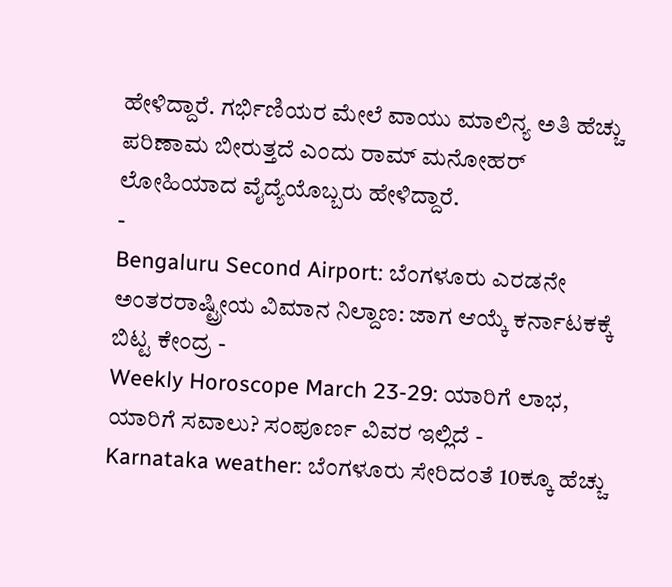ಹೇಳಿದ್ದಾರೆ. ಗರ್ಭಿಣಿಯರ ಮೇಲೆ ವಾಯು ಮಾಲಿನ್ಯ ಅತಿ ಹೆಚ್ಚು ಪರಿಣಾಮ ಬೀರುತ್ತದೆ ಎಂದು ರಾಮ್ ಮನೋಹರ್ ಲೋಹಿಯಾದ ವೈದ್ಯೆಯೊಬ್ಬರು ಹೇಳಿದ್ದಾರೆ.
-
Bengaluru Second Airport: ಬೆಂಗಳೂರು ಎರಡನೇ ಅಂತರರಾಷ್ಟ್ರೀಯ ವಿಮಾನ ನಿಲ್ದಾಣ: ಜಾಗ ಆಯ್ಕೆ ಕರ್ನಾಟಕಕ್ಕೆ ಬಿಟ್ಟ ಕೇಂದ್ರ -
Weekly Horoscope March 23-29: ಯಾರಿಗೆ ಲಾಭ, ಯಾರಿಗೆ ಸವಾಲು? ಸಂಪೂರ್ಣ ವಿವರ ಇಲ್ಲಿದೆ -
Karnataka weather: ಬೆಂಗಳೂರು ಸೇರಿದಂತೆ 10ಕ್ಕೂ ಹೆಚ್ಚು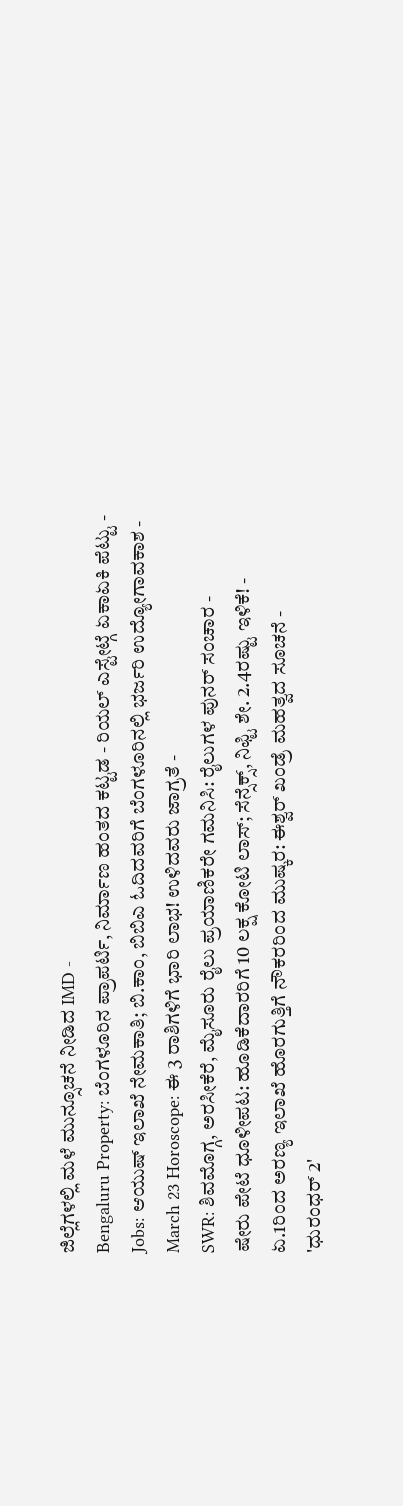ಜಿಲ್ಲೆಗಳಲ್ಲಿ ಮಳೆ ಮುನ್ಸೂಚನೆ ನೀಡಿದ IMD -
Bengaluru Property: ಬೆಂಗಳೂರಿನ ಪ್ರಾಪರ್ಟಿ, ನಿರ್ಮಾಣ ಹಂತದ ಕಟ್ಟಡ - ರಿಯಲ್ ಎಸ್ಟೇಟ್ಗೆ ಏಕಾಏಕಿ ಪೆಟ್ಟು -
Jobs: ಆಯುಷ್ ಇಲಾಖೆ ನೇಮಕಾತಿ; ಬಿ.ಕಾಂ, ಬಿಬಿಎ ಓದಿದವರಿಗೆ ಬೆಂಗಳೂರಿನಲ್ಲಿ ಭರ್ಜರಿ ಉದ್ಯೋಗಾವಕಾಶ -
March 23 Horoscope: ಈ 3 ರಾಶಿಗಳಿಗೆ ಭಾರಿ ಲಾಭ! ಉಳಿದವರು ಜಾಗ್ರತೆ -
SWR: ಶಿವಮೊಗ್ಗ, ಅರಸೀಕೆರೆ, ಮೈಸೂರು ರೈಲು ಪ್ರಯಾಣಿಕರೇ ಗಮನಿಸಿ: ರೈಲುಗಳ ಪುನರ್ ಸಂಚಾರ -
ಷೇರು ಪೇಟೆ ಧೂಳೀಪಟ: ಹೂಡಿಕೆದಾರರಿಗೆ 10 ಲಕ್ಷ ಕೋಟಿ ಲಾಸ್; ಸೆನ್ಸೆಕ್ಸ್, ನಿಫ್ಟಿ ಶೇ. 2.4ರಷ್ಟು ಇಳಿಕೆ! -
ಏ.1ರಿಂದ ಅರಣ್ಯ ಇಲಾಖೆ ಹೊರಗುತ್ತಿಗೆ ನೌಕರರಿಂದ ಮುಷ್ಕರ: ಈಶ್ವರ್ ಖಂಡ್ರೆ ಮಹತ್ವದ ಸೂಚನೆ -
'ಧುರಂಧರ್ 2'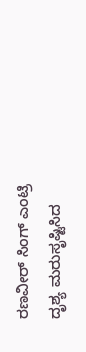ರಣವೀರ್ ಸಿಂಗ್ ಎಂಟ್ರಿ ದೃಶ್ಯ ಮರುಸೃಷ್ಟಿಸಿದ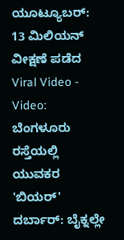ಯೂಟ್ಯೂಬರ್: 13 ಮಿಲಿಯನ್ ವೀಕ್ಷಣೆ ಪಡೆದ Viral Video -
Video: ಬೆಂಗಳೂರು ರಸ್ತೆಯಲ್ಲಿ ಯುವಕರ 'ಬಿಯರ್' ದರ್ಬಾರ್: ಬೈಕ್ನಲ್ಲೇ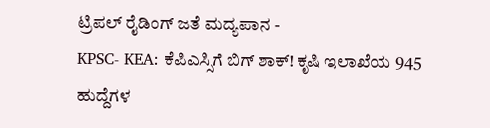ಟ್ರಿಪಲ್ ರೈಡಿಂಗ್ ಜತೆ ಮದ್ಯಪಾನ -
KPSC- KEA: ಕೆಪಿಎಸ್ಸಿಗೆ ಬಿಗ್ ಶಾಕ್! ಕೃಷಿ ಇಲಾಖೆಯ 945 ಹುದ್ದೆಗಳ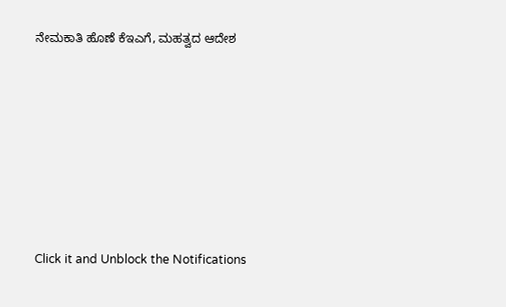ನೇಮಕಾತಿ ಹೊಣೆ ಕೆಇಎಗೆ, ಮಹತ್ವದ ಆದೇಶ












Click it and Unblock the Notifications